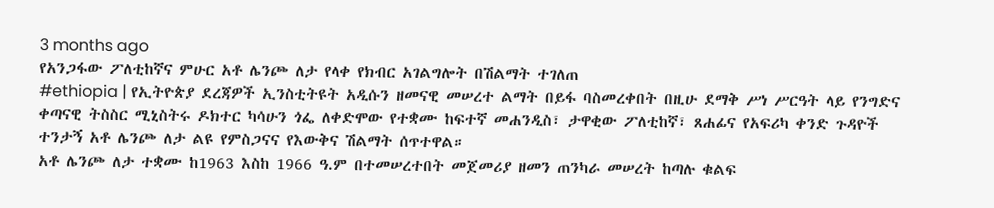3 months ago
የአንጋፋው ፖለቲከኛና ምሁር አቶ ሌንጮ ለታ የላቀ የክብር አገልግሎት በሽልማት ተገለጠ
#ethiopia | የኢትዮጵያ ደረጃዎች ኢንስቲትዩት አዲሱን ዘመናዊ መሠረተ ልማት በይፋ ባስመረቀበት በዚሁ ደማቅ ሥነ ሥርዓት ላይ የንግድና ቀጣናዊ ትስስር ሚኒስትሩ ዶክተር ካሳሁን ጎፌ ለቀድሞው የተቋሙ ከፍተኛ መሐንዲስ፣ ታዋቂው ፖለቲከኛ፣ ጸሐፊና የአፍሪካ ቀንድ ጉዳዮች ተንታኝ አቶ ሌንጮ ለታ ልዩ የምስጋናና የእውቅና ሽልማት ሰጥተዋል።
አቶ ሌንጮ ለታ ተቋሙ ከ1963 እስከ 1966 ዓ.ም በተመሠረተበት መጀመሪያ ዘመን ጠንካራ መሠረት ከጣሉ ቁልፍ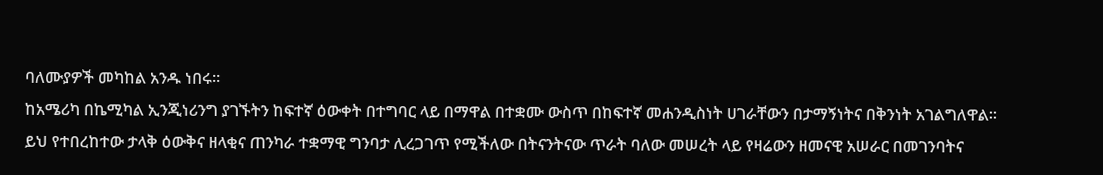ባለሙያዎች መካከል አንዱ ነበሩ።
ከአሜሪካ በኬሚካል ኢንጂነሪንግ ያገኙትን ከፍተኛ ዕውቀት በተግባር ላይ በማዋል በተቋሙ ውስጥ በከፍተኛ መሐንዲስነት ሀገራቸውን በታማኝነትና በቅንነት አገልግለዋል።
ይህ የተበረከተው ታላቅ ዕውቅና ዘላቂና ጠንካራ ተቋማዊ ግንባታ ሊረጋገጥ የሚችለው በትናንትናው ጥራት ባለው መሠረት ላይ የዛሬውን ዘመናዊ አሠራር በመገንባትና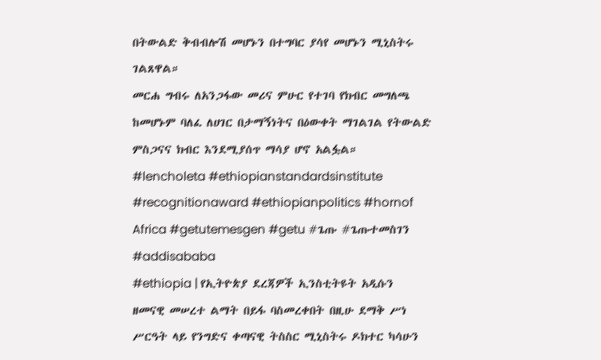በትውልድ ቅብብሎሽ መሆኑን በተግባር ያሳየ መሆኑን ሚኒስትሩ ገልጸዋል።
መርሐ ግብሩ ለአንጋፋው መሪና ምሁር የተገባ የክብር መግለጫ ከመሆኑም ባለፈ ለሀገር በታማኝነትና በዕውቀት ማገልገል የትውልድ ምስጋናና ክብር እንደሚያሰጥ ማሳያ ሆኖ አልፏል።
#lencholeta #ethiopianstandardsinstitute #recognitionaward #ethiopianpolitics #hornof Africa #getutemesgen #getu #ጌጡ #ጌጡተመስገን #addisababa
#ethiopia | የኢትዮጵያ ደረጃዎች ኢንስቲትዩት አዲሱን ዘመናዊ መሠረተ ልማት በይፋ ባስመረቀበት በዚሁ ደማቅ ሥነ ሥርዓት ላይ የንግድና ቀጣናዊ ትስስር ሚኒስትሩ ዶክተር ካሳሁን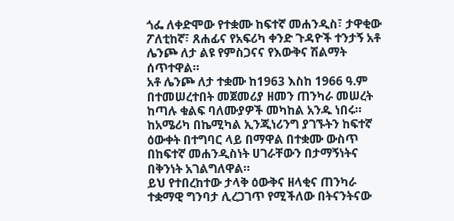ጎፌ ለቀድሞው የተቋሙ ከፍተኛ መሐንዲስ፣ ታዋቂው ፖለቲከኛ፣ ጸሐፊና የአፍሪካ ቀንድ ጉዳዮች ተንታኝ አቶ ሌንጮ ለታ ልዩ የምስጋናና የእውቅና ሽልማት ሰጥተዋል።
አቶ ሌንጮ ለታ ተቋሙ ከ1963 እስከ 1966 ዓ.ም በተመሠረተበት መጀመሪያ ዘመን ጠንካራ መሠረት ከጣሉ ቁልፍ ባለሙያዎች መካከል አንዱ ነበሩ።
ከአሜሪካ በኬሚካል ኢንጂነሪንግ ያገኙትን ከፍተኛ ዕውቀት በተግባር ላይ በማዋል በተቋሙ ውስጥ በከፍተኛ መሐንዲስነት ሀገራቸውን በታማኝነትና በቅንነት አገልግለዋል።
ይህ የተበረከተው ታላቅ ዕውቅና ዘላቂና ጠንካራ ተቋማዊ ግንባታ ሊረጋገጥ የሚችለው በትናንትናው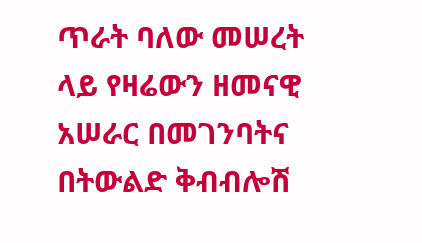ጥራት ባለው መሠረት ላይ የዛሬውን ዘመናዊ አሠራር በመገንባትና በትውልድ ቅብብሎሽ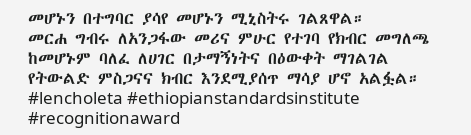መሆኑን በተግባር ያሳየ መሆኑን ሚኒስትሩ ገልጸዋል።
መርሐ ግብሩ ለአንጋፋው መሪና ምሁር የተገባ የክብር መግለጫ ከመሆኑም ባለፈ ለሀገር በታማኝነትና በዕውቀት ማገልገል የትውልድ ምስጋናና ክብር እንደሚያሰጥ ማሳያ ሆኖ አልፏል።
#lencholeta #ethiopianstandardsinstitute #recognitionaward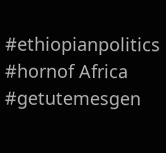#ethiopianpolitics #hornof Africa #getutemesgen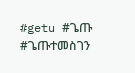#getu #ጌጡ #ጌጡተመስገን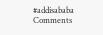#addisababa
Comments